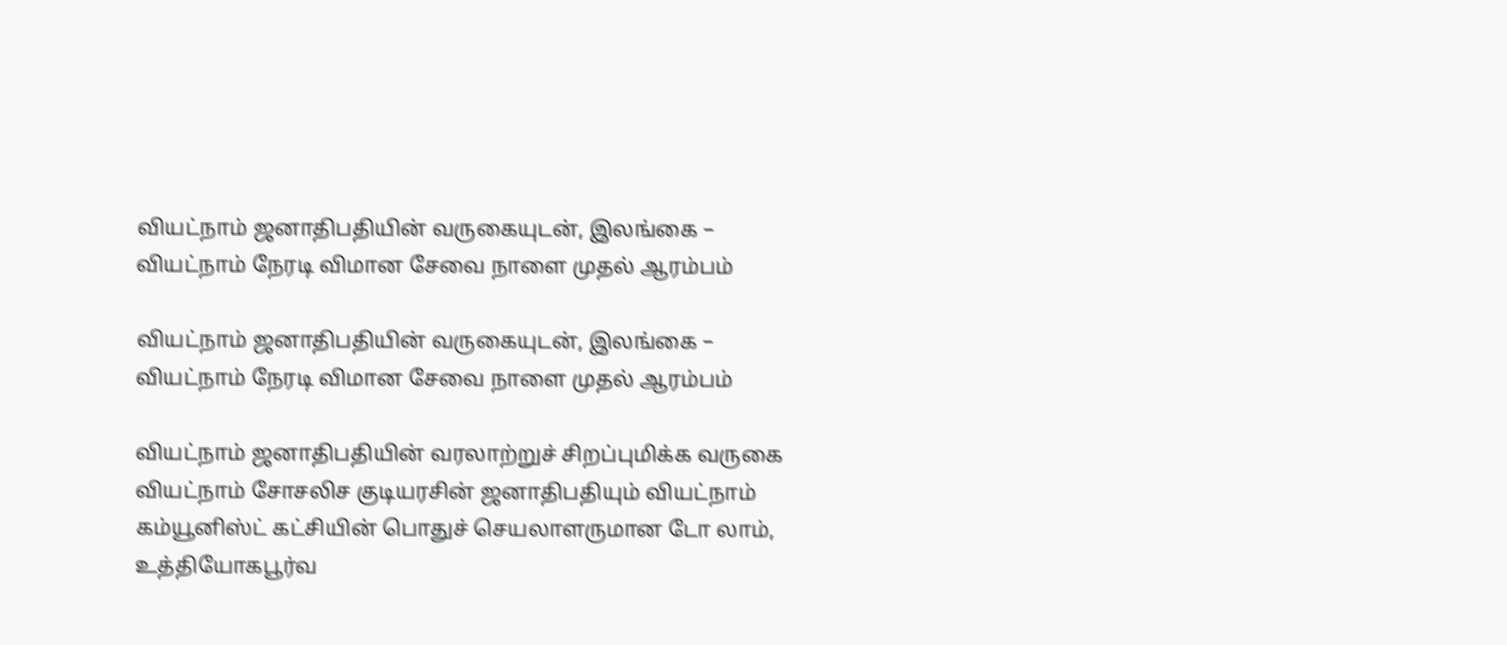வியட்நாம் ஜனாதிபதியின் வருகையுடன், இலங்கை – வியட்நாம் நேரடி விமான சேவை நாளை முதல் ஆரம்பம்

வியட்நாம் ஜனாதிபதியின் வருகையுடன், இலங்கை – வியட்நாம் நேரடி விமான சேவை நாளை முதல் ஆரம்பம்

வியட்நாம் ஜனாதிபதியின் வரலாற்றுச் சிறப்புமிக்க வருகை
வியட்நாம் சோசலிச குடியரசின் ஜனாதிபதியும் வியட்நாம் கம்யூனிஸ்ட் கட்சியின் பொதுச் செயலாளருமான டோ லாம், உத்தியோகபூர்வ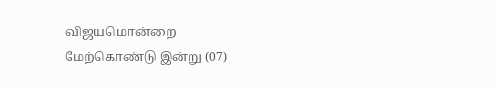விஜயமொன்றை மேற்கொண்டு இன்று (07)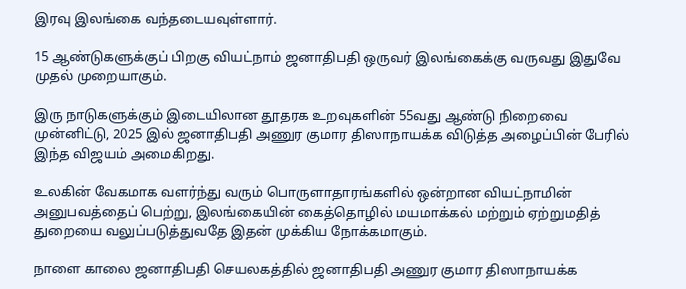இரவு இலங்கை வந்தடையவுள்ளார்.

15 ஆண்டுகளுக்குப் பிறகு வியட்நாம் ஜனாதிபதி ஒருவர் இலங்கைக்கு வருவது இதுவே முதல் முறையாகும்.

இரு நாடுகளுக்கும் இடையிலான தூதரக உறவுகளின் 55வது ஆண்டு நிறைவை முன்னிட்டு, 2025 இல் ஜனாதிபதி அணுர குமார திஸாநாயக்க விடுத்த அழைப்பின் பேரில் இந்த விஜயம் அமைகிறது.

உலகின் வேகமாக வளர்ந்து வரும் பொருளாதாரங்களில் ஒன்றான வியட்நாமின் அனுபவத்தைப் பெற்று, இலங்கையின் கைத்தொழில் மயமாக்கல் மற்றும் ஏற்றுமதித் துறையை வலுப்படுத்துவதே இதன் முக்கிய நோக்கமாகும்.

நாளை காலை ஜனாதிபதி செயலகத்தில் ஜனாதிபதி அணுர குமார திஸாநாயக்க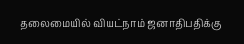தலைமையில் வியட்நாம் ஜனாதிபதிக்கு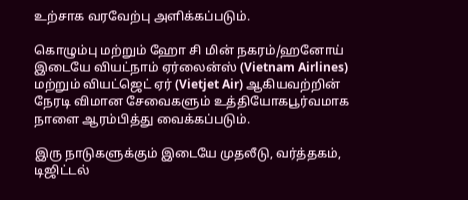உற்சாக வரவேற்பு அளிக்கப்படும்.

கொழும்பு மற்றும் ஹோ சி மின் நகரம்/ஹனோய் இடையே வியட்நாம் ஏர்லைன்ஸ் (Vietnam Airlines) மற்றும் வியட்ஜெட் ஏர் (Vietjet Air) ஆகியவற்றின் நேரடி விமான சேவைகளும் உத்தியோகபூர்வமாக நாளை ஆரம்பித்து வைக்கப்படும்.

இரு நாடுகளுக்கும் இடையே முதலீடு, வர்த்தகம், டிஜிட்டல்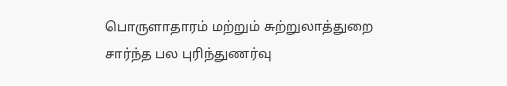பொருளாதாரம் மற்றும் சுற்றுலாத்துறை சார்ந்த பல புரிந்துணர்வு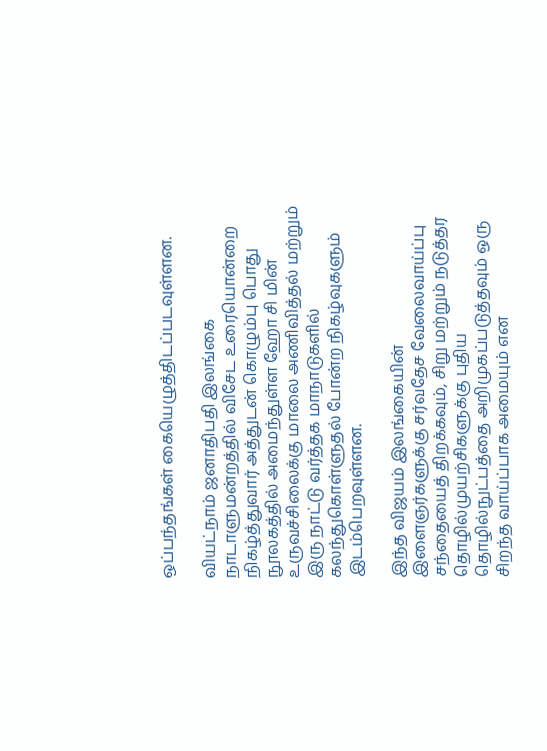ஒப்பந்தங்கள் கையெழுத்திடப்படவுள்ளன.

வியட்நாம் ஜனாதிபதி இலங்கை நாடாளுமன்றத்தில் விசேட உரையொன்றை நிகழ்த்துவார் அத்துடன் கொழும்பு பொது நூலகத்தில் அமைந்துள்ள ஹோ சி மின் உருவச்சிலைக்கு மாலை அணிவித்தல் மற்றும் இரு நாட்டு வர்த்தக மாநாடுகளில் கலந்துகொள்ளுதல் போன்ற நிகழ்வுகளும் இடம்பெறவுள்ளன.

இந்த விஜயம் இலங்கையின் இளைஞர்களுக்கு சர்வதேச வேலைவாய்ப்பு சந்தையைத் திறக்கவும், சிறு மற்றும் நடுத்தர தொழில்முயற்சிகளுக்கு புதிய தொழில்நுட்பத்தை அறிமுகப்படுத்தவும் ஒரு சிறந்த வாய்ப்பாக அமையும் என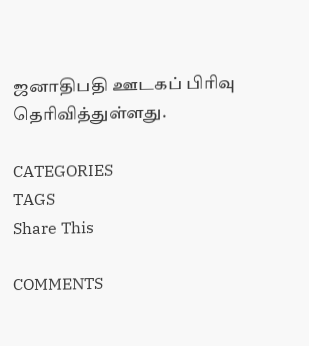ஜனாதிபதி ஊடகப் பிரிவு தெரிவித்துள்ளது.

CATEGORIES
TAGS
Share This

COMMENTS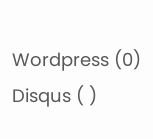Wordpress (0)
Disqus ( )